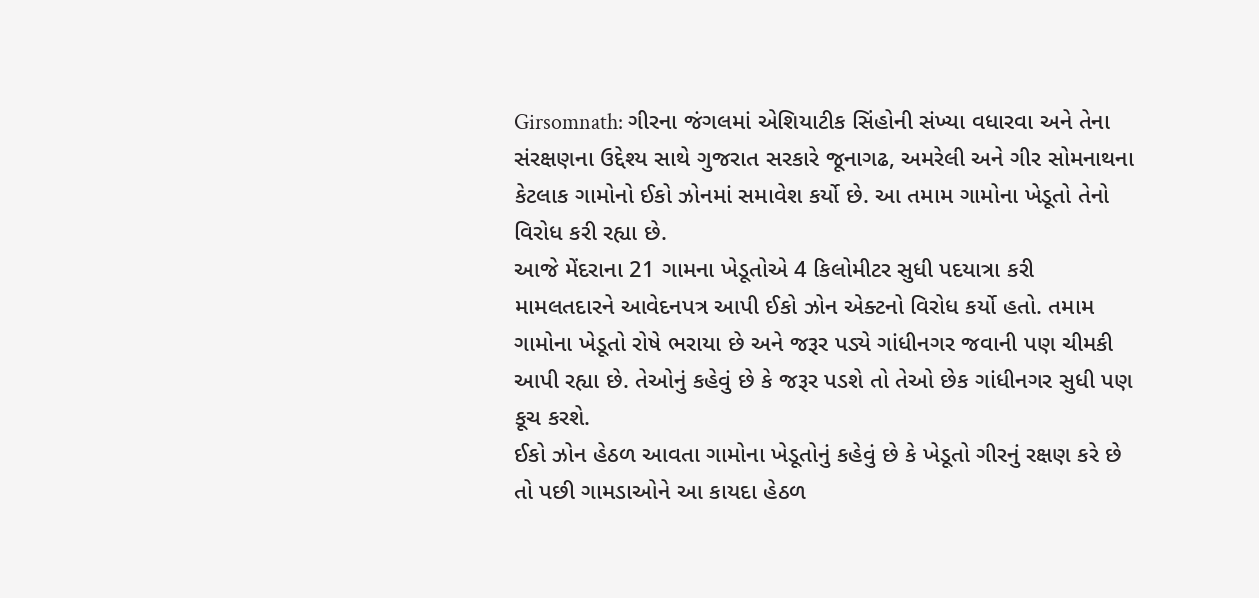Girsomnath: ગીરના જંગલમાં એશિયાટીક સિંહોની સંખ્યા વધારવા અને તેના સંરક્ષણના ઉદ્દેશ્ય સાથે ગુજરાત સરકારે જૂનાગઢ, અમરેલી અને ગીર સોમનાથના કેટલાક ગામોનો ઈકો ઝોનમાં સમાવેશ કર્યો છે. આ તમામ ગામોના ખેડૂતો તેનો વિરોધ કરી રહ્યા છે.
આજે મેંદરાના 21 ગામના ખેડૂતોએ 4 કિલોમીટર સુધી પદયાત્રા કરી મામલતદારને આવેદનપત્ર આપી ઈકો ઝોન એક્ટનો વિરોધ કર્યો હતો. તમામ ગામોના ખેડૂતો રોષે ભરાયા છે અને જરૂર પડ્યે ગાંધીનગર જવાની પણ ચીમકી આપી રહ્યા છે. તેઓનું કહેવું છે કે જરૂર પડશે તો તેઓ છેક ગાંધીનગર સુધી પણ કૂચ કરશે.
ઈકો ઝોન હેઠળ આવતા ગામોના ખેડૂતોનું કહેવું છે કે ખેડૂતો ગીરનું રક્ષણ કરે છે તો પછી ગામડાઓને આ કાયદા હેઠળ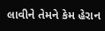લાવીને તેમને કેમ હેરાન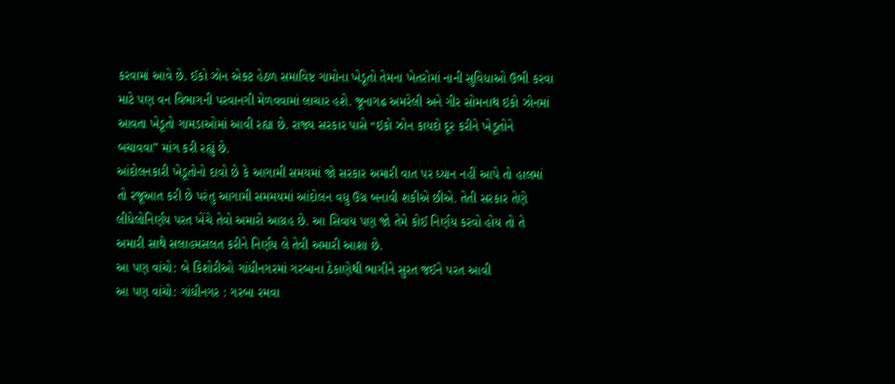કરવામાં આવે છે. ઈકો ઝોન એક્ટ હેઠળ સમાવિષ્ટ ગામોના ખેડૂતો તેમના ખેતરોમાં નાની સુવિધાઓ ઉભી કરવા માટે પણ વન વિભાગની પરવાનગી મેળવવામાં લાચાર હશે. જૂનાગઢ અમરેલી અને ગીર સોમનાથ ઇકો ઝોનમાં આવતા ખેડૂતો ગામડાઓમાં આવી રહ્યા છે. રાજ્ય સરકાર પાસે “ઇકો ઝોન કાયદો દૂર કરીને ખેડૂતોને બચાવવા” માંગ કરી રહ્યું છે.
આંદોલનકારી ખેડૂતોનો દાવો છે કે આગામી સમયમાં જો સરકાર અમારી વાત પર ધ્યાન નહીં આપે તો હાલમાં તો રજૂઆત કરી છે પરંતુ આગામી સમમયમાં આંદોલન વધુ ઉગ્ર બનાવી શકીએ છીએ. તેતી સરકાર તેણે લીધેલોનિર્ણય પરત ખેંચે તેવો અમારો આગ્રહ છે. આ સિવાય પણ જો તેમે કોઈ નિર્ણય કરવો હોય તો તે અમારી સાથે સલાહમસલત કરીને નિર્ણય લે તેવી અમારી આશા છે.
આ પણ વાંચો: બે કિશોરીઓ ગાંધીનગરમાં ગરબાના ઠેકાણેથી ભાગીને સુરત જઈને પરત આવી
આ પણ વાંચો: ગાંધીનગર : ગરબા રમવા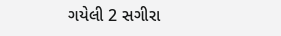ગયેલી 2 સગીરા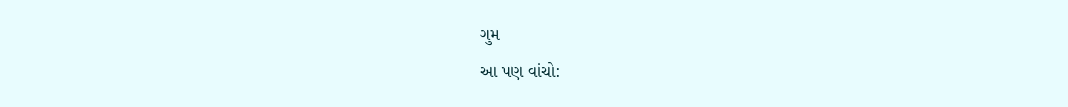ગુમ
આ પણ વાંચો: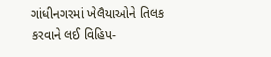ગાંધીનગરમાં ખેલૈયાઓને તિલક કરવાને લઈ વિહિપ-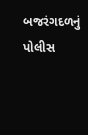બજરંગદળનું પોલીસ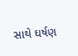સાથે ઘર્ષણ